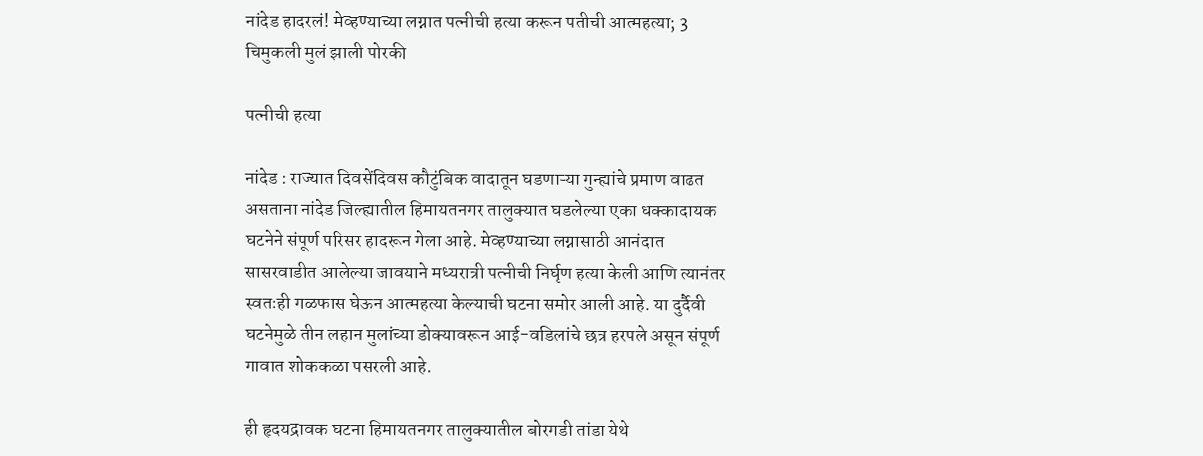नांदेड हादरलं! मेव्हण्याच्या लग्नात पत्नीची हत्या करून पतीची आत्महत्या; 3 चिमुकली मुलं झाली पोरकी

पत्नीची हत्या

नांदेड : राज्यात दिवसेंदिवस कौटुंबिक वादातून घडणाऱ्या गुन्ह्यांचे प्रमाण वाढत असताना नांदेड जिल्ह्यातील हिमायतनगर तालुक्यात घडलेल्या एका धक्कादायक घटनेने संपूर्ण परिसर हादरून गेला आहे. मेव्हण्याच्या लग्नासाठी आनंदात सासरवाडीत आलेल्या जावयाने मध्यरात्री पत्नीची निर्घृण हत्या केली आणि त्यानंतर स्वतःही गळफास घेऊन आत्महत्या केल्याची घटना समोर आली आहे. या दुर्दैवी घटनेमुळे तीन लहान मुलांच्या डोक्यावरून आई-वडिलांचे छत्र हरपले असून संपूर्ण गावात शोककळा पसरली आहे.

ही हृदयद्रावक घटना हिमायतनगर तालुक्यातील बोरगडी तांडा येथे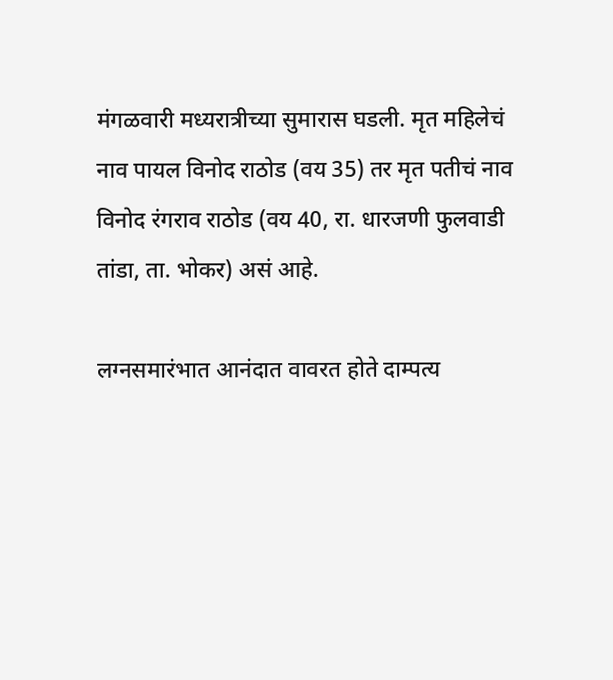मंगळवारी मध्यरात्रीच्या सुमारास घडली. मृत महिलेचं नाव पायल विनोद राठोड (वय 35) तर मृत पतीचं नाव विनोद रंगराव राठोड (वय 40, रा. धारजणी फुलवाडी तांडा, ता. भोकर) असं आहे.

लग्नसमारंभात आनंदात वावरत होते दाम्पत्य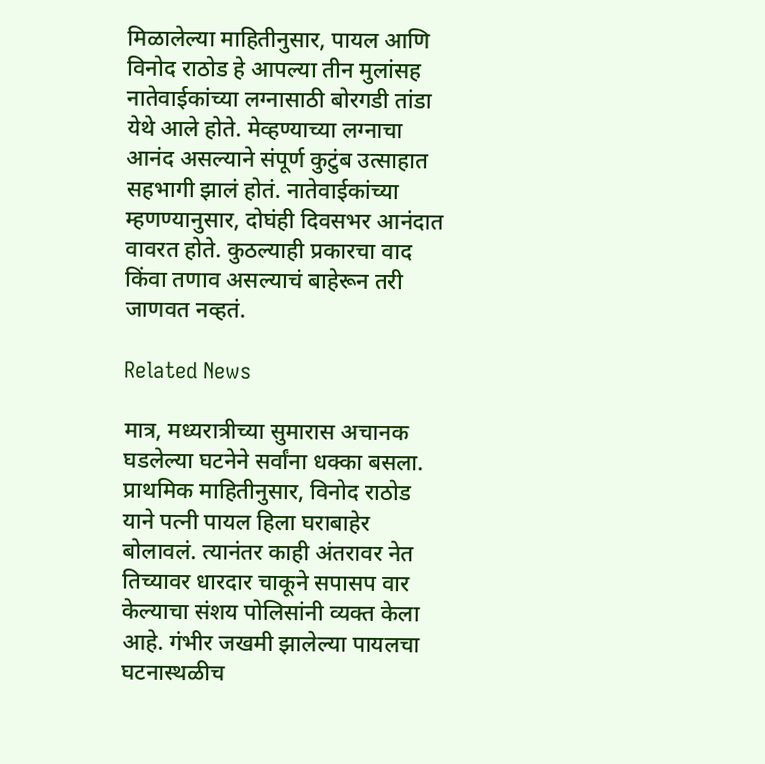मिळालेल्या माहितीनुसार, पायल आणि विनोद राठोड हे आपल्या तीन मुलांसह नातेवाईकांच्या लग्नासाठी बोरगडी तांडा येथे आले होते. मेव्हण्याच्या लग्नाचा आनंद असल्याने संपूर्ण कुटुंब उत्साहात सहभागी झालं होतं. नातेवाईकांच्या म्हणण्यानुसार, दोघंही दिवसभर आनंदात वावरत होते. कुठल्याही प्रकारचा वाद किंवा तणाव असल्याचं बाहेरून तरी जाणवत नव्हतं.

Related News

मात्र, मध्यरात्रीच्या सुमारास अचानक घडलेल्या घटनेने सर्वांना धक्का बसला. प्राथमिक माहितीनुसार, विनोद राठोड याने पत्नी पायल हिला घराबाहेर बोलावलं. त्यानंतर काही अंतरावर नेत तिच्यावर धारदार चाकूने सपासप वार केल्याचा संशय पोलिसांनी व्यक्त केला आहे. गंभीर जखमी झालेल्या पायलचा घटनास्थळीच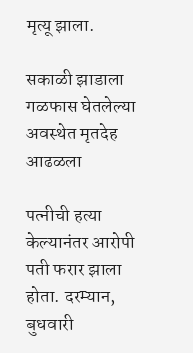मृत्यू झाला.

सकाळी झाडाला गळफास घेतलेल्या अवस्थेत मृतदेह आढळला

पत्नीची हत्या केल्यानंतर आरोपी पती फरार झाला होता. दरम्यान, बुधवारी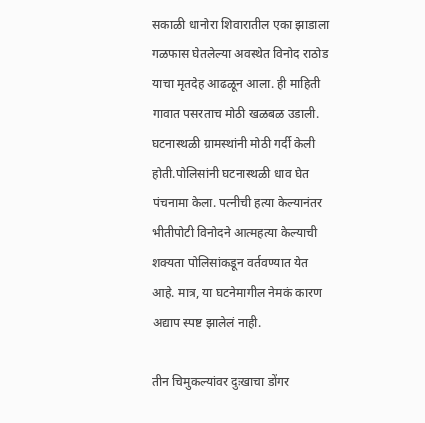सकाळी धानोरा शिवारातील एका झाडाला गळफास घेतलेल्या अवस्थेत विनोद राठोड याचा मृतदेह आढळून आला. ही माहिती गावात पसरताच मोठी खळबळ उडाली. घटनास्थळी ग्रामस्थांनी मोठी गर्दी केली होती.पोलिसांनी घटनास्थळी धाव घेत पंचनामा केला. पत्नीची हत्या केल्यानंतर भीतीपोटी विनोदने आत्महत्या केल्याची शक्यता पोलिसांकडून वर्तवण्यात येत आहे. मात्र, या घटनेमागील नेमकं कारण अद्याप स्पष्ट झालेलं नाही.

तीन चिमुकल्यांवर दुःखाचा डोंगर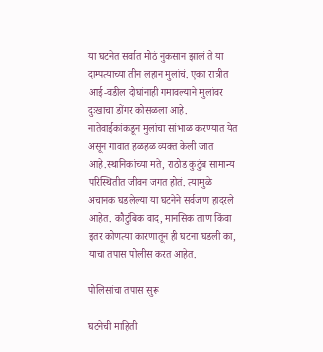या घटनेत सर्वात मोठं नुकसान झालं ते या दाम्पत्याच्या तीन लहान मुलांचं. एका रात्रीत आई-वडील दोघांनाही गमावल्याने मुलांवर दुःखाचा डोंगर कोसळला आहे. नातेवाईकांकडून मुलांचा सांभाळ करण्यात येत असून गावात हळहळ व्यक्त केली जात आहे.स्थानिकांच्या मते, राठोड कुटुंब सामान्य परिस्थितीत जीवन जगत होतं. त्यामुळे अचानक घडलेल्या या घटनेने सर्वजण हादरले आहेत. कौटुंबिक वाद, मानसिक ताण किंवा इतर कोणत्या कारणातून ही घटना घडली का, याचा तपास पोलीस करत आहेत.

पोलिसांचा तपास सुरू

घटनेची माहिती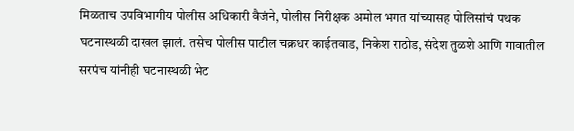मिळताच उपविभागीय पोलीस अधिकारी वैजंने, पोलीस निरीक्षक अमोल भगत यांच्यासह पोलिसांचं पथक घटनास्थळी दाखल झालं. तसेच पोलीस पाटील चक्रधर काईतवाड, निकेश राठोड, संदेश तुळशे आणि गावातील सरपंच यांनीही घटनास्थळी भेट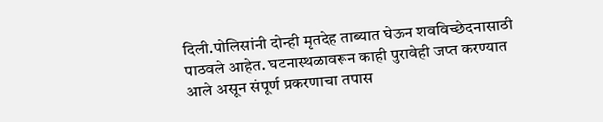दिली.पोलिसांनी दोन्ही मृतदेह ताब्यात घेऊन शवविच्छेदनासाठी पाठवले आहेत. घटनास्थळावरून काही पुरावेही जप्त करण्यात आले असून संपूर्ण प्रकरणाचा तपास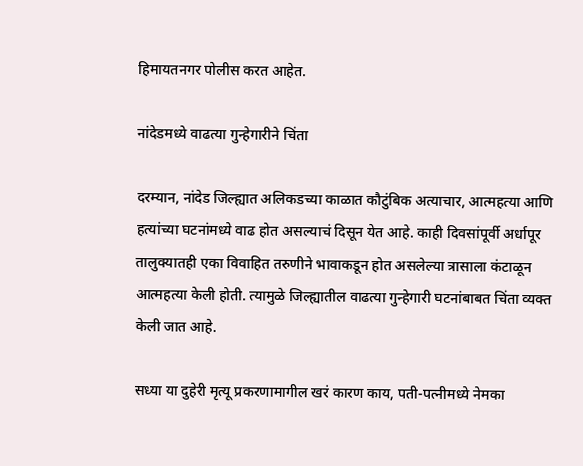हिमायतनगर पोलीस करत आहेत.

नांदेडमध्ये वाढत्या गुन्हेगारीने चिंता

दरम्यान, नांदेड जिल्ह्यात अलिकडच्या काळात कौटुंबिक अत्याचार, आत्महत्या आणि हत्यांच्या घटनांमध्ये वाढ होत असल्याचं दिसून येत आहे. काही दिवसांपूर्वी अर्धापूर तालुक्यातही एका विवाहित तरुणीने भावाकडून होत असलेल्या त्रासाला कंटाळून आत्महत्या केली होती. त्यामुळे जिल्ह्यातील वाढत्या गुन्हेगारी घटनांबाबत चिंता व्यक्त केली जात आहे.

सध्या या दुहेरी मृत्यू प्रकरणामागील खरं कारण काय, पती-पत्नीमध्ये नेमका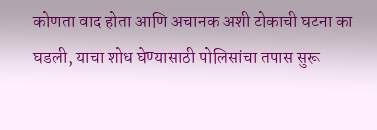कोणता वाद होता आणि अचानक अशी टोकाची घटना का घडली, याचा शोध घेण्यासाठी पोलिसांचा तपास सुरू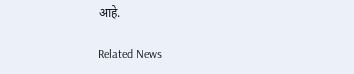आहे.

Related News